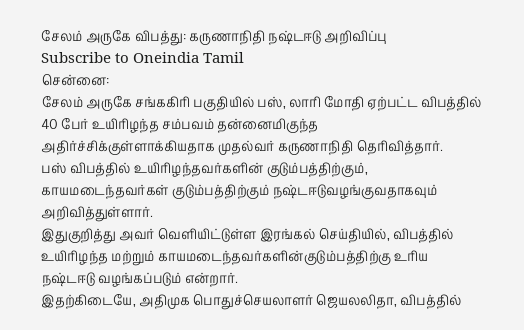சேலம் அருகே விபத்து: கருணாநிதி நஷ்டஈடு அறிவிப்பு
Subscribe to Oneindia Tamil
சென்னை:
சேலம் அருகே சங்ககிரி பகுதியில் பஸ், லாரி மோதி ஏற்பட்ட விபத்தில் 40 பேர் உயிரிழந்த சம்பவம் தன்னைமிகுந்த அதிர்ச்சிக்குள்ளாக்கியதாக முதல்வர் கருணாநிதி தெரிவித்தார்.
பஸ் விபத்தில் உயிரிழந்தவர்களின் குடும்பத்திற்கும், காயமடைந்தவர்கள் குடும்பத்திற்கும் நஷ்டஈடுவழங்குவதாகவும் அறிவித்துள்ளார்.
இதுகுறித்து அவர் வெளியிட்டுள்ள இரங்கல் செய்தியில், விபத்தில் உயிரிழந்த மற்றும் காயமடைந்தவர்களின்குடும்பத்திற்கு உரிய நஷ்டஈடு வழங்கப்படும் என்றார்.
இதற்கிடையே, அதிமுக பொதுச்செயலாளர் ஜெயலலிதா, விபத்தில்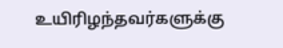உயிரிழந்தவர்களுக்கு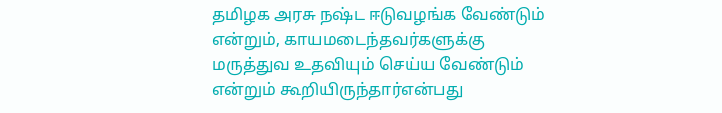தமிழக அரசு நஷ்ட ஈடுவழங்க வேண்டும் என்றும், காயமடைந்தவர்களுக்கு மருத்துவ உதவியும் செய்ய வேண்டும் என்றும் கூறியிருந்தார்என்பது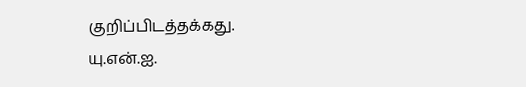குறிப்பிடத்தக்கது.
யு.என்.ஐ.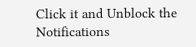Click it and Unblock the Notifications